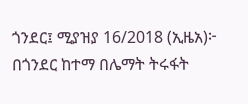ጎንደር፤ ሚያዝያ 16/2018 (ኢዜአ)፦ በጎንደር ከተማ በሌማት ትሩፋት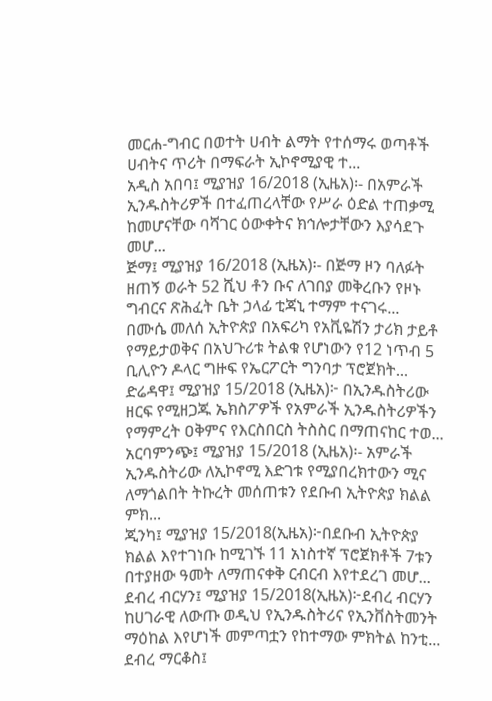መርሐ-ግብር በወተት ሀብት ልማት የተሰማሩ ወጣቶች ሀብትና ጥሪት በማፍራት ኢኮኖሚያዊ ተ...
አዲስ አበባ፤ ሚያዝያ 16/2018 (ኢዜአ)፡- በአምራች ኢንዱስትሪዎች በተፈጠረላቸው የሥራ ዕድል ተጠቃሚ ከመሆናቸው ባሻገር ዕውቀትና ክኅሎታቸውን እያሳደጉ መሆ...
ጅማ፤ ሚያዝያ 16/2018 (ኢዜአ)፡- በጅማ ዞን ባለፉት ዘጠኝ ወራት 52 ሺህ ቶን ቡና ለገበያ መቅረቡን የዞኑ ግብርና ጽሕፈት ቤት ኃላፊ ቲጃኒ ተማም ተናገሩ...
በሙሴ መለሰ ኢትዮጵያ በአፍሪካ የአቪዬሽን ታሪክ ታይቶ የማይታወቅና በአህጉሪቱ ትልቁ የሆነውን የ12 ነጥብ 5 ቢሊዮን ዶላር ግዙፍ የኤርፖርት ግንባታ ፕሮጀክት...
ድሬዳዋ፤ ሚያዝያ 15/2018 (ኢዜአ)፦ በኢንዱስትሪው ዘርፍ የሚዘጋጁ ኤክስፖዎች የአምራች ኢንዱስትሪዎችን የማምረት ዐቅምና የእርስበርስ ትስስር በማጠናከር ተወ...
አርባምንጭ፤ ሚያዝያ 15/2018 (ኢዜአ)፡- አምራች ኢንዱስትሪው ለኢኮኖሚ እድገቱ የሚያበረክተውን ሚና ለማጎልበት ትኩረት መሰጠቱን የደቡብ ኢትዮጵያ ክልል ምክ...
ጂንካ፤ ሚያዝያ 15/2018(ኢዜአ)፦በደቡብ ኢትዮጵያ ክልል እየተገነቡ ከሚገኙ 11 አነስተኛ ፕሮጀክቶች 7ቱን በተያዘው ዓመት ለማጠናቀቅ ርብርብ እየተደረገ መሆ...
ደብረ ብርሃን፤ ሚያዝያ 15/2018(ኢዜአ)፦ደብረ ብርሃን ከሀገራዊ ለውጡ ወዲህ የኢንዱስትሪና የኢንቨስትመንት ማዕከል እየሆነች መምጣቷን የከተማው ምክትል ከንቲ...
ደብረ ማርቆስ፤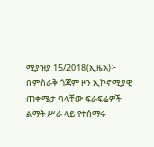ሚያዝያ 15/2018(ኢዜአ)፦ በምስራቅ ጎጃም ዞን ኢኮኖሚያዊ ጠቀሜታ ባላቸው ፍራፍሬዎች ልማት ሥራ ላይ የተሰማሩ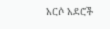አርሶ አደሮች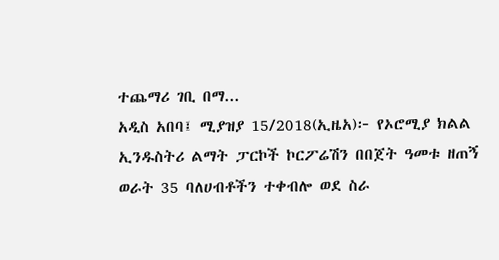ተጨማሪ ገቢ በማ...
አዲስ አበባ፤ ሚያዝያ 15/2018(ኢዜአ)፦ የኦሮሚያ ክልል ኢንዱስትሪ ልማት ፓርኮች ኮርፖሬሽን በበጀት ዓመቱ ዘጠኝ ወራት 35 ባለሀብቶችን ተቀብሎ ወደ ስራ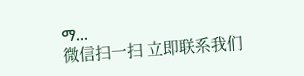ማ...
微信扫一扫 立即联系我们